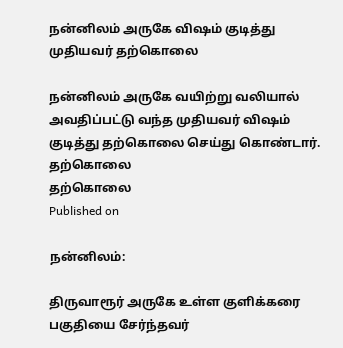நன்னிலம் அருகே விஷம் குடித்து முதியவர் தற்கொலை

நன்னிலம் அருகே வயிற்று வலியால் அவதிப்பட்டு வந்த முதியவர் விஷம் குடித்து தற்கொலை செய்து கொண்டார்.
தற்கொலை
தற்கொலை
Published on

நன்னிலம்:

திருவாரூர் அருகே உள்ள குளிக்கரை பகுதியை சேர்ந்தவர்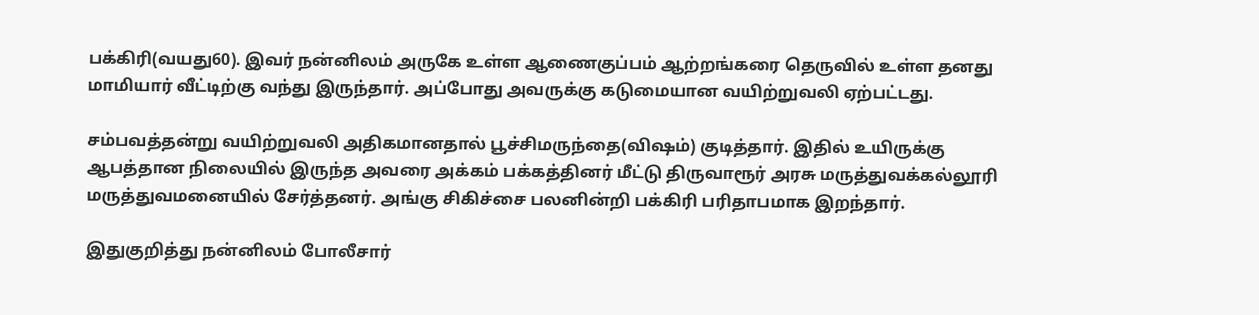பக்கிரி(வயது60). இவர் நன்னிலம் அருகே உள்ள ஆணைகுப்பம் ஆற்றங்கரை தெருவில் உள்ள தனது மாமியார் வீட்டிற்கு வந்து இருந்தார். அப்போது அவருக்கு கடுமையான வயிற்றுவலி ஏற்பட்டது.

சம்பவத்தன்று வயிற்றுவலி அதிகமானதால் பூச்சிமருந்தை(விஷம்) குடித்தார். இதில் உயிருக்கு ஆபத்தான நிலையில் இருந்த அவரை அக்கம் பக்கத்தினர் மீட்டு திருவாரூர் அரசு மருத்துவக்கல்லூரி மருத்துவமனையில் சேர்த்தனர். அங்கு சிகிச்சை பலனின்றி பக்கிரி பரிதாபமாக இறந்தார்.

இதுகுறித்து நன்னிலம் போலீசார்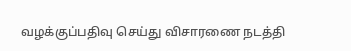வழக்குப்பதிவு செய்து விசாரணை நடத்தி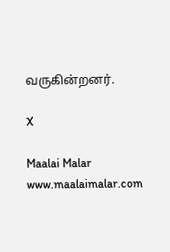வருகின்றனர்.

X

Maalai Malar
www.maalaimalar.com